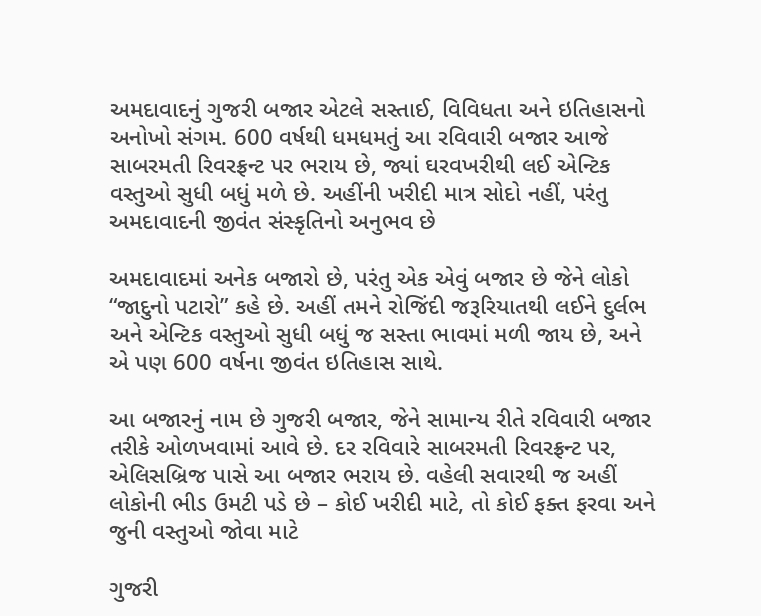અમદાવાદનું ગુજરી બજાર એટલે સસ્તાઈ, વિવિધતા અને ઇતિહાસનો અનોખો સંગમ. 600 વર્ષથી ધમધમતું આ રવિવારી બજાર આજે સાબરમતી રિવરફ્રન્ટ પર ભરાય છે, જ્યાં ઘરવખરીથી લઈ એન્ટિક વસ્તુઓ સુધી બધું મળે છે. અહીંની ખરીદી માત્ર સોદો નહીં, પરંતુ અમદાવાદની જીવંત સંસ્કૃતિનો અનુભવ છે

અમદાવાદમાં અનેક બજારો છે, પરંતુ એક એવું બજાર છે જેને લોકો “જાદુનો પટારો” કહે છે. અહીં તમને રોજિંદી જરૂરિયાતથી લઈને દુર્લભ અને એન્ટિક વસ્તુઓ સુધી બધું જ સસ્તા ભાવમાં મળી જાય છે, અને એ પણ 600 વર્ષના જીવંત ઇતિહાસ સાથે.

આ બજારનું નામ છે ગુજરી બજાર, જેને સામાન્ય રીતે રવિવારી બજાર તરીકે ઓળખવામાં આવે છે. દર રવિવારે સાબરમતી રિવરફ્રન્ટ પર, એલિસબ્રિજ પાસે આ બજાર ભરાય છે. વહેલી સવારથી જ અહીં લોકોની ભીડ ઉમટી પડે છે – કોઈ ખરીદી માટે, તો કોઈ ફક્ત ફરવા અને જુની વસ્તુઓ જોવા માટે

ગુજરી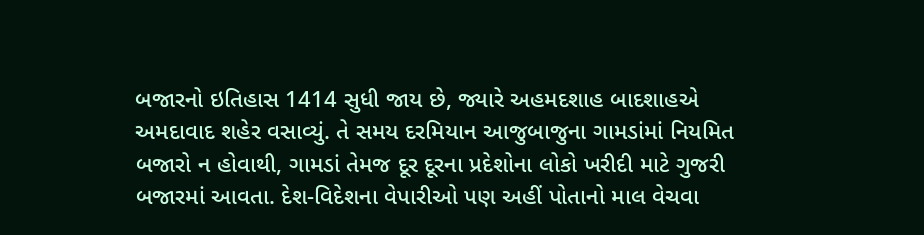બજારનો ઇતિહાસ 1414 સુધી જાય છે, જ્યારે અહમદશાહ બાદશાહએ અમદાવાદ શહેર વસાવ્યું. તે સમય દરમિયાન આજુબાજુના ગામડાંમાં નિયમિત બજારો ન હોવાથી, ગામડાં તેમજ દૂર દૂરના પ્રદેશોના લોકો ખરીદી માટે ગુજરી બજારમાં આવતા. દેશ-વિદેશના વેપારીઓ પણ અહીં પોતાનો માલ વેચવા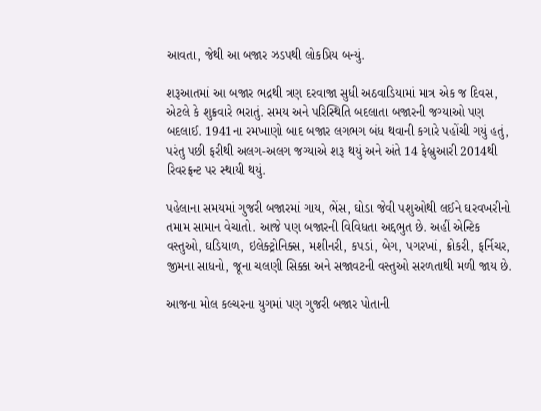આવતા, જેથી આ બજાર ઝડપથી લોકપ્રિય બન્યું.

શરૂઆતમાં આ બજાર ભદ્રથી ત્રણ દરવાજા સુધી અઠવાડિયામાં માત્ર એક જ દિવસ, એટલે કે શુક્રવારે ભરાતું. સમય અને પરિસ્થિતિ બદલાતા બજારની જગ્યાઓ પણ બદલાઈ. 1941ના રમખાણો બાદ બજાર લગભગ બંધ થવાની કગારે પહોંચી ગયું હતું, પરંતુ પછી ફરીથી અલગ-અલગ જગ્યાએ શરૂ થયું અને અંતે 14 ફેબ્રુઆરી 2014થી રિવરફ્રન્ટ પર સ્થાયી થયું.

પહેલાના સમયમાં ગુજરી બજારમાં ગાય, ભેંસ, ઘોડા જેવી પશુઓથી લઈને ઘરવખરીનો તમામ સામાન વેચાતો. આજે પણ બજારની વિવિધતા અદ્દભુત છે. અહીં એન્ટિક વસ્તુઓ, ઘડિયાળ, ઇલેક્ટ્રોનિક્સ, મશીનરી, કપડાં, બેગ, પગરખાં, ક્રોકરી, ફર્નિચર, જીમના સાધનો, જૂના ચલણી સિક્કા અને સજાવટની વસ્તુઓ સરળતાથી મળી જાય છે.

આજના મોલ કલ્ચરના યુગમાં પણ ગુજરી બજાર પોતાની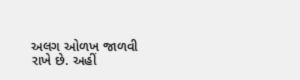અલગ ઓળખ જાળવી રાખે છે. અહીં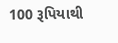100 રૂપિયાથી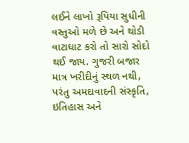લઈને લાખો રૂપિયા સુધીની વસ્તુઓ મળે છે અને થોડી વાટાઘાટ કરો તો સારો સોદો થઈ જાય. ગુજરી બજાર માત્ર ખરીદીનું સ્થળ નથી, પરંતુ અમદાવાદની સંસ્કૃતિ, ઇતિહાસ અને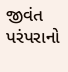જીવંત પરંપરાનો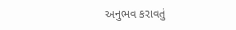અનુભવ કરાવતું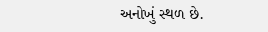અનોખું સ્થળ છે.